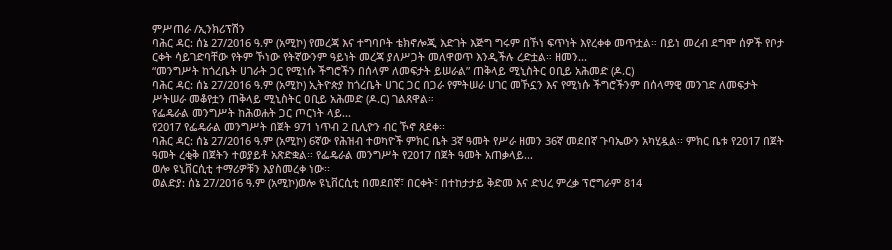ምሥጠራ /ኢንክሪፕሽን
ባሕር ዳር: ሰኔ 27/2016 ዓ.ም (አሚኮ) የመረጃ እና ተግባቦት ቴክኖሎጂ እድገት እጅግ ግሩም በኾነ ፍጥነት እየረቀቀ መጥቷል። በይነ መረብ ደግሞ ሰዎች የቦታ ርቀት ሳይገድባቸው የትም ኾነው የትኛውንም ዓይነት መረጃ ያለሥጋት መለዋወጥ እንዲችሉ ረድቷል። ዘመን...
“መንግሥት ከጎረቤት ሀገራት ጋር የሚነሱ ችግሮችን በሰላም ለመፍታት ይሠራል” ጠቅላይ ሚኒስትር ዐቢይ አሕመድ (ዶ.ር)
ባሕር ዳር: ሰኔ 27/2016 ዓ.ም (አሚኮ) ኢትዮጵያ ከጎረቤት ሀገር ጋር በጋራ የምትሠራ ሀገር መኾኗን እና የሚነሱ ችግሮችንም በሰላማዊ መንገድ ለመፍታት ሥትሠራ መቆየቷን ጠቅላይ ሚኒስትር ዐቢይ አሕመድ (ዶ.ር) ገልጸዋል።
የፌዴራል መንግሥት ከሕወሐት ጋር ጦርነት ላይ...
የ2017 የፌዴራል መንግሥት በጀት 971 ነጥብ 2 ቢሊዮን ብር ኾኖ ጸደቀ፡፡
ባሕር ዳር: ሰኔ 27/2016 ዓ.ም (አሚኮ) 6ኛው የሕዝብ ተወካዮች ምክር ቤት 3ኛ ዓመት የሥራ ዘመን 36ኛ መደበኛ ጉባኤውን አካሂዷል፡፡ ምክር ቤቱ የ2017 በጀት ዓመት ረቂቅ በጀትን ተወያይቶ አጽድቋል፡፡ የፌዴራል መንግሥት የ2017 በጀት ዓመት አጠቃላይ...
ወሎ ዩኒቨርሲቲ ተማሪዎቹን እያስመረቀ ነው፡፡
ወልድያ: ሰኔ 27/2016 ዓ.ም (አሚኮ)ወሎ ዩኒቨርሲቲ በመደበኛ፣ በርቀት፣ በተከታታይ ቅድመ እና ድህረ ምረቃ ፕሮግራም 814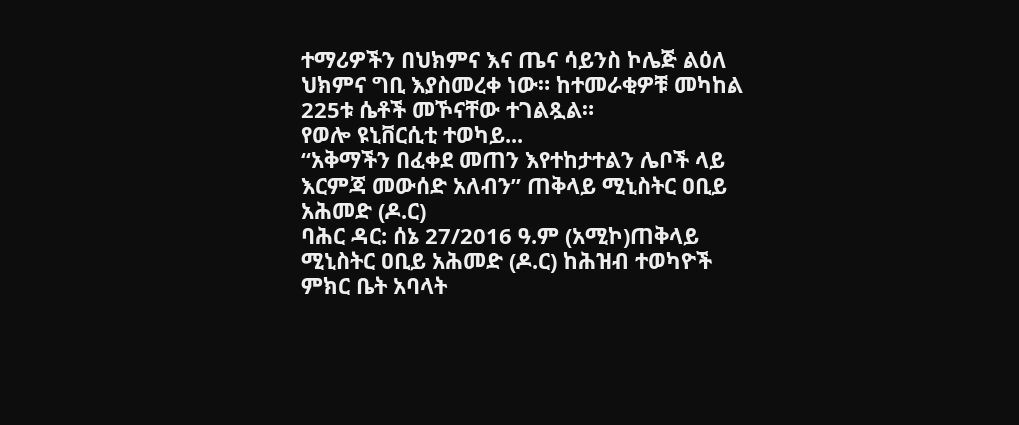ተማሪዎችን በህክምና እና ጤና ሳይንስ ኮሌጅ ልዕለ ህክምና ግቢ እያስመረቀ ነው። ከተመራቂዎቹ መካከል 225ቱ ሴቶች መኾናቸው ተገልጿል።
የወሎ ዩኒቨርሲቲ ተወካይ...
“አቅማችን በፈቀደ መጠን እየተከታተልን ሌቦች ላይ እርምጃ መውሰድ አለብን” ጠቅላይ ሚኒስትር ዐቢይ አሕመድ (ዶ.ር)
ባሕር ዳር: ሰኔ 27/2016 ዓ.ም (አሚኮ)ጠቅላይ ሚኒስትር ዐቢይ አሕመድ (ዶ.ር) ከሕዝብ ተወካዮች ምክር ቤት አባላት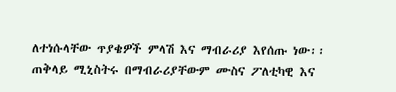ለተነሱላቸው ጥያቄዎች ምላሽ እና ማብራሪያ እየሰጡ ነው፡፡
ጠቅላይ ሚኒስትሩ በማብራሪያቸውም ሙስና ፖለቲካዊ እና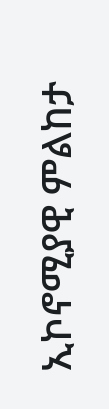ኢኮኖሚያዊ ምልከታ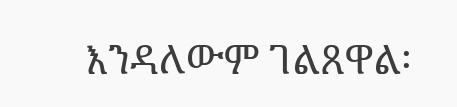እንዳለውም ገልጸዋል፡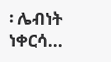፡ ሌብነት ነቀርሳ...